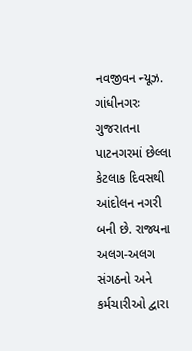નવજીવન ન્યૂઝ. ગાંધીનગરઃ ગુજરાતના પાટનગરમાં છેલ્લા કેટલાક દિવસથી આંદોલન નગરી બની છે. રાજ્યના અલગ-અલગ સંગઠનો અને કર્મચારીઓ દ્વારા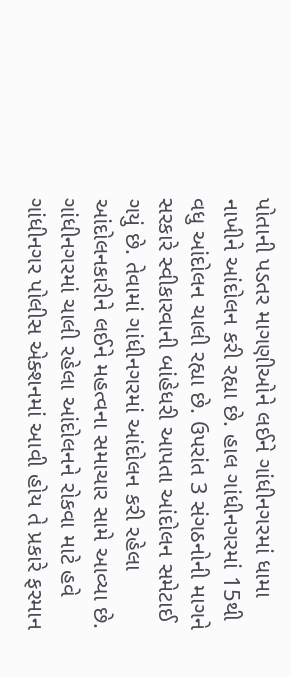પોતાની પડતર માગણીઓને લઈને ગાંધીનગરમાં ધામા નાખીને આંદોલન કરી રહ્યા છે. હાલ ગાંધીનગરમાં 15થી વધુ આંદોલન ચાલી રહ્યા છે. ઉપરાંત 3 સંગઠનોની માગને સરકારે સ્વીકારવાની બાંહેધરી આપતા આંદોલન સમેટાઈ ગયું છે. તેવામાં ગાંધીનગરમાં આંદોલન કરી રહેલા આંદોલનકારીને લઈને મહત્વના સમાચાર સામે આવ્યા છે.
ગાંધીનગરમાં ચાલી રહેલા આંદોલનને રોકવા માટે હવે ગાંધીનગર પોલીસ એક્શનમાં આવી હોય તે પ્રકારે ફરમાન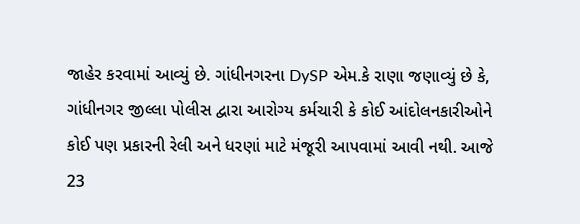જાહેર કરવામાં આવ્યું છે. ગાંધીનગરના DySP એમ.કે રાણા જણાવ્યું છે કે, ગાંધીનગર જીલ્લા પોલીસ દ્વારા આરોગ્ય કર્મચારી કે કોઈ આંદોલનકારીઓને કોઈ પણ પ્રકારની રેલી અને ધરણાં માટે મંજૂરી આપવામાં આવી નથી. આજે 23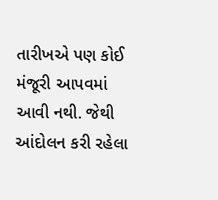તારીખએ પણ કોઈ મંજૂરી આપવમાં આવી નથી. જેથી આંદોલન કરી રહેલા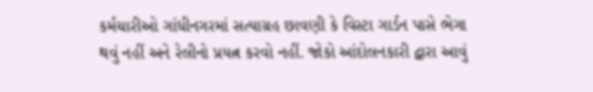કર્મચારીઓ ગાંધીનગરમાં સત્યાગ્રહ છાવણી કે વિસ્ટા ગાર્ડન પાસે ભેગા થવું નહીં અને રેલીનો પ્રયત્ન કરવો નહીં. જોકો આંદોલનકારી દ્વારા આવું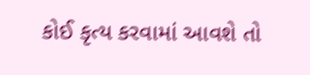કોઈ કૃત્ય કરવામાં આવશે તો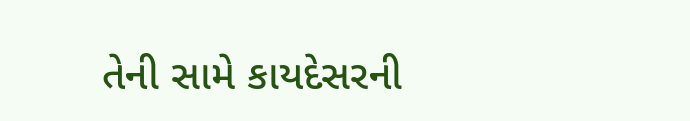તેની સામે કાયદેસરની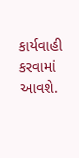કાર્યવાહી કરવામાં આવશે.